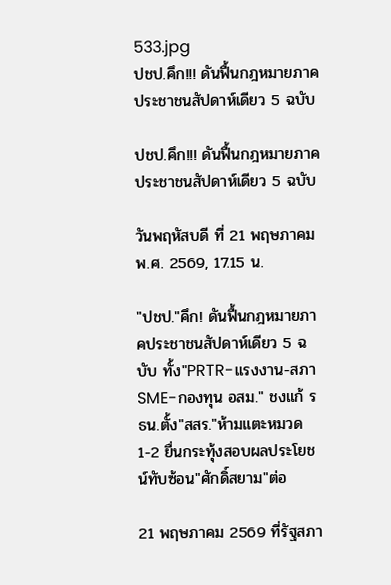533.jpg
ปชป.คึก!!! ดันฟื้นกฎหมายภาคประชาชนสัปดาห์เดียว 5 ฉบับ

ปชป.คึก!!! ดันฟื้นกฎหมายภาคประชาชนสัปดาห์เดียว 5 ฉบับ

วันพฤหัสบดี ที่ 21 พฤษภาคม พ.ศ. 2569, 17.15 น.

"ปชป."คึก! ดันฟื้นกฎหมายภาคประชาชนสัปดาห์เดียว 5 ฉบับ ทั้ง"PRTR-แรงงาน-สภา SME-กองทุน อสม." ชงแก้ รธน.ตั้ง"สสร."ห้ามแตะหมวด 1-2 ยื่นกระทุ้งสอบผลประโยชน์ทับซ้อน"ศักดิ์สยาม"ต่อ

21 พฤษภาคม 2569 ที่รัฐสภา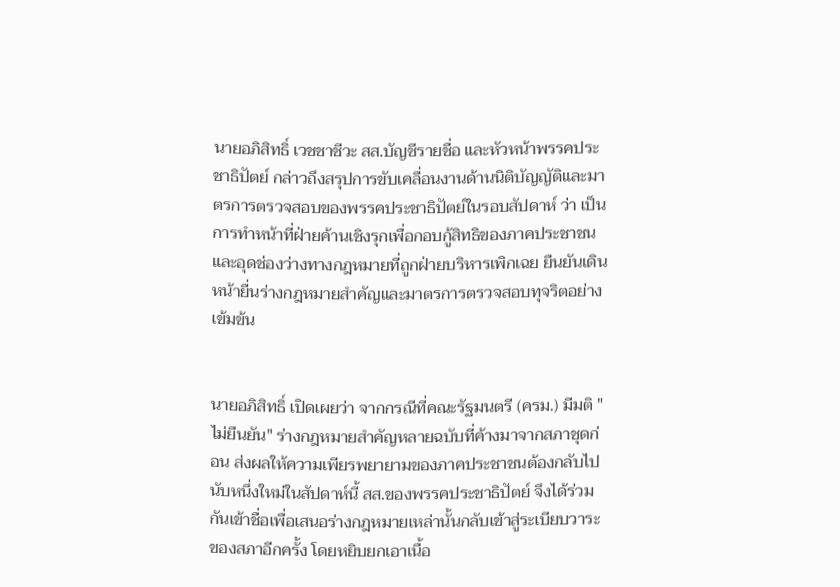นายอภิสิทธิ์ เวชชาชีวะ สส.บัญชีรายชื่อ และหัวหน้าพรรคประชาธิปัตย์ กล่าวถึงสรุปการขับเคลื่อนงานด้านนิติบัญญัติและมาตรการตรวจสอบของพรรคประชาธิปัตย์ในรอบสัปดาห์ ว่า เป็นการทำหน้าที่ฝ่ายค้านเชิงรุกเพื่อกอบกู้สิทธิของภาคประชาชน และอุดช่องว่างทางกฎหมายที่ถูกฝ่ายบริหารเพิกเฉย ยืนยันเดินหน้ายื่นร่างกฎหมายสำคัญและมาตรการตรวจสอบทุจริตอย่างเข้มข้น


นายอภิสิทธิ์ เปิดเผยว่า จากกรณีที่คณะรัฐมนตรี (ครม.) มีมติ "ไม่ยืนยัน" ร่างกฎหมายสำคัญหลายฉบับที่ค้างมาจากสภาชุดก่อน ส่งผลให้ความเพียรพยายามของภาคประชาชนต้องกลับไปนับหนึ่งใหม่ในสัปดาห์นี้ สส.ของพรรคประชาธิปัตย์ จึงได้ร่วมกันเข้าชื่อเพื่อเสนอร่างกฎหมายเหล่านั้นกลับเข้าสู่ระเบียบวาระของสภาอีกครั้ง โดยหยิบยกเอาเนื้อ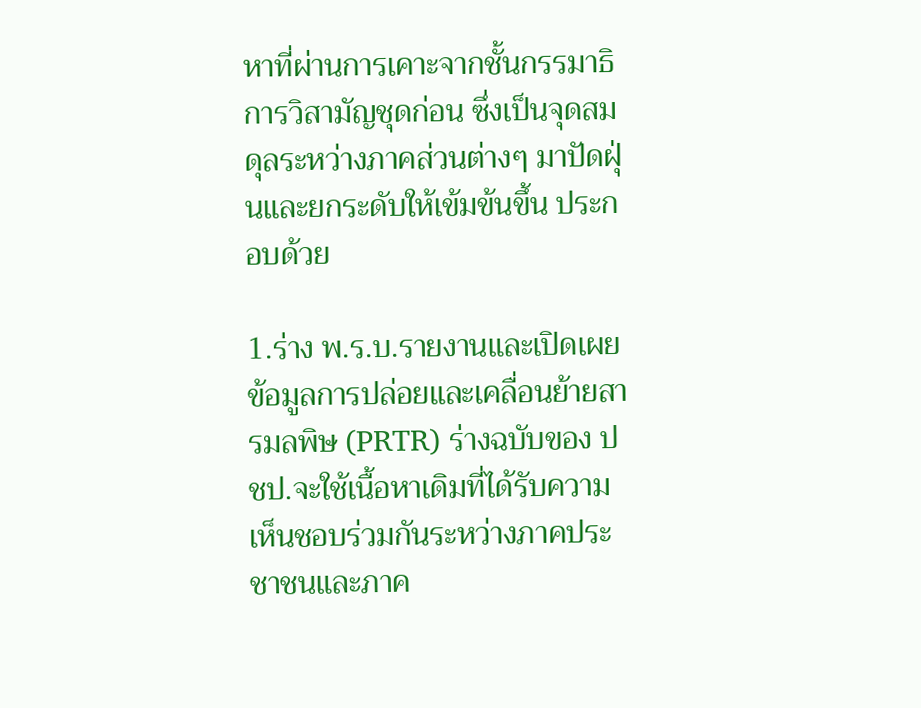หาที่ผ่านการเคาะจากชั้นกรรมาธิการวิสามัญชุดก่อน ซึ่งเป็นจุดสมดุลระหว่างภาคส่วนต่างๆ มาปัดฝุ่นและยกระดับให้เข้มข้นขึ้น ประกอบด้วย

1.ร่าง พ.ร.บ.รายงานและเปิดเผยข้อมูลการปล่อยและเคลื่อนย้ายสารมลพิษ (PRTR) ร่างฉบับของ ปชป.จะใช้เนื้อหาเดิมที่ได้รับความเห็นชอบร่วมกันระหว่างภาคประชาชนและภาค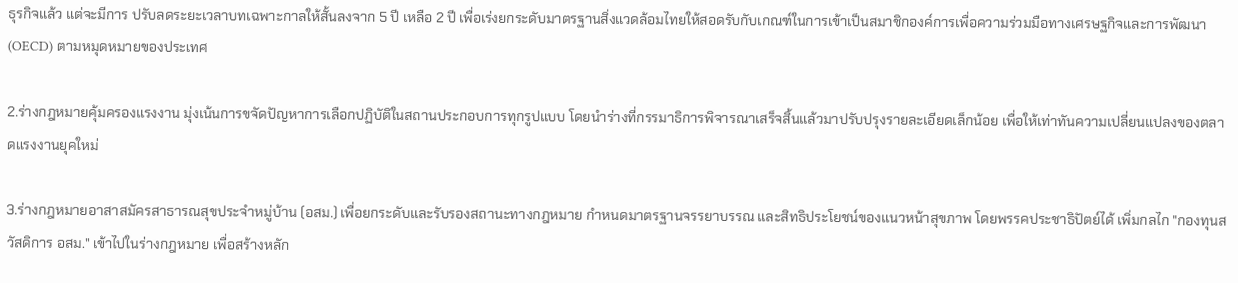ธุรกิจแล้ว แต่จะมีการ ปรับลดระยะเวลาบทเฉพาะกาลให้สั้นลงจาก 5 ปี เหลือ 2 ปี เพื่อเร่งยกระดับมาตรฐานสิ่งแวดล้อมไทยให้สอดรับกับเกณฑ์ในการเข้าเป็นสมาชิกองค์การเพื่อความร่วมมือทางเศรษฐกิจและการพัฒนา (OECD) ตามหมุดหมายของประเทศ

2.ร่างกฎหมายคุ้มครองแรงงาน มุ่งเน้นการขจัดปัญหาการเลือกปฏิบัติในสถานประกอบการทุกรูปแบบ โดยนำร่างที่กรรมาธิการพิจารณาเสร็จสิ้นแล้วมาปรับปรุงรายละเอียดเล็กน้อย เพื่อให้เท่าทันความเปลี่ยนแปลงของตลาดแรงงานยุคใหม่

3.ร่างกฎหมายอาสาสมัครสาธารณสุขประจำหมู่บ้าน (อสม.) เพื่อยกระดับและรับรองสถานะทางกฎหมาย กำหนดมาตรฐานจรรยาบรรณ และสิทธิประโยชน์ของแนวหน้าสุขภาพ โดยพรรคประชาธิปัตย์ได้ เพิ่มกลไก "กองทุนสวัสดิการ อสม." เข้าไปในร่างกฎหมาย เพื่อสร้างหลัก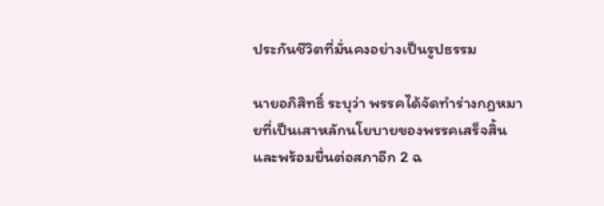ประกันชีวิตที่มั่นคงอย่างเป็นรูปธรรม

นายอภิสิทธิ์ ระบุว่า พรรคได้จัดทำร่างกฎหมายที่เป็นเสาหลักนโยบายของพรรคเสร็จสิ้น และพร้อมยื่นต่อสภาอีก 2 ฉ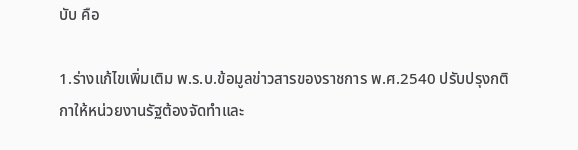บับ คือ

1.ร่างแก้ไขเพิ่มเติม พ.ร.บ.ข้อมูลข่าวสารของราชการ พ.ศ.2540 ปรับปรุงกติกาให้หน่วยงานรัฐต้องจัดทำและ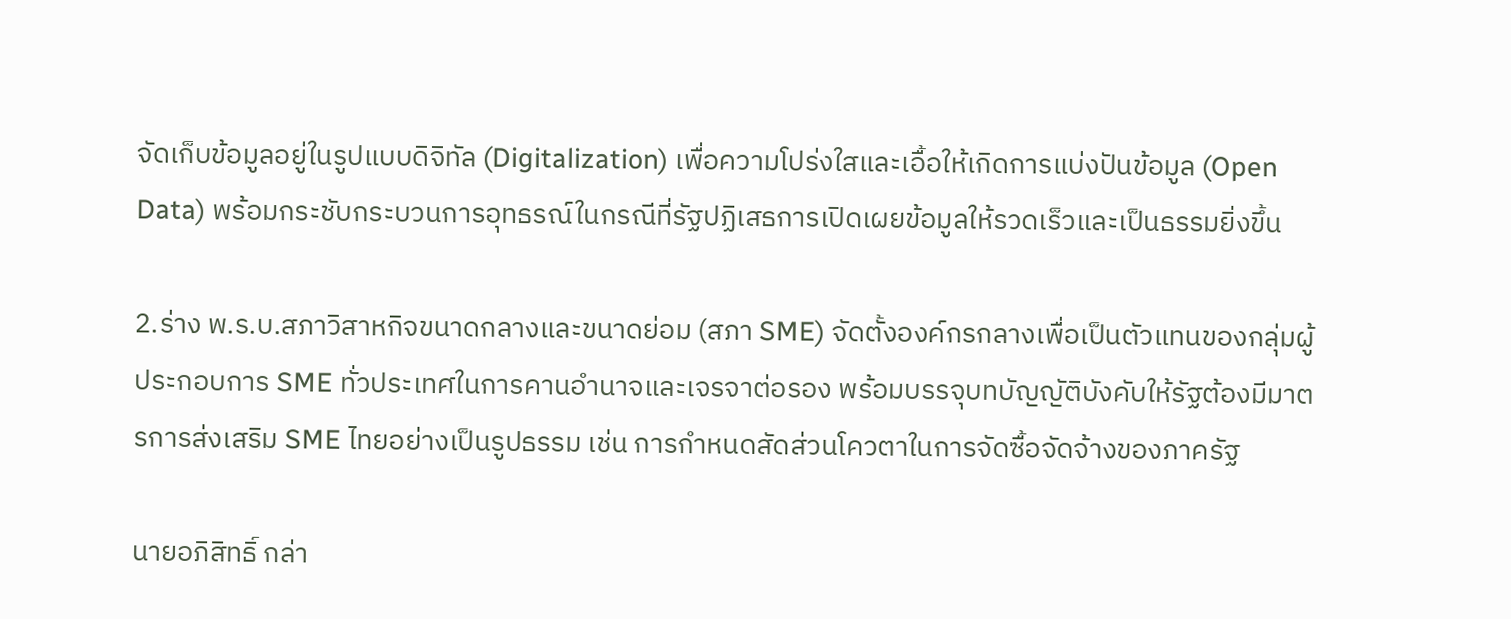จัดเก็บข้อมูลอยู่ในรูปแบบดิจิทัล (Digitalization) เพื่อความโปร่งใสและเอื้อให้เกิดการแบ่งปันข้อมูล (Open Data) พร้อมกระชับกระบวนการอุทธรณ์ในกรณีที่รัฐปฏิเสธการเปิดเผยข้อมูลให้รวดเร็วและเป็นธรรมยิ่งขึ้น

2.ร่าง พ.ร.บ.สภาวิสาหกิจขนาดกลางและขนาดย่อม (สภา SME) จัดตั้งองค์กรกลางเพื่อเป็นตัวแทนของกลุ่มผู้ประกอบการ SME ทั่วประเทศในการคานอำนาจและเจรจาต่อรอง พร้อมบรรจุบทบัญญัติบังคับให้รัฐต้องมีมาตรการส่งเสริม SME ไทยอย่างเป็นรูปธรรม เช่น การกำหนดสัดส่วนโควตาในการจัดซื้อจัดจ้างของภาครัฐ

นายอภิสิทธิ์ กล่า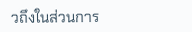วถึงในส่วนการ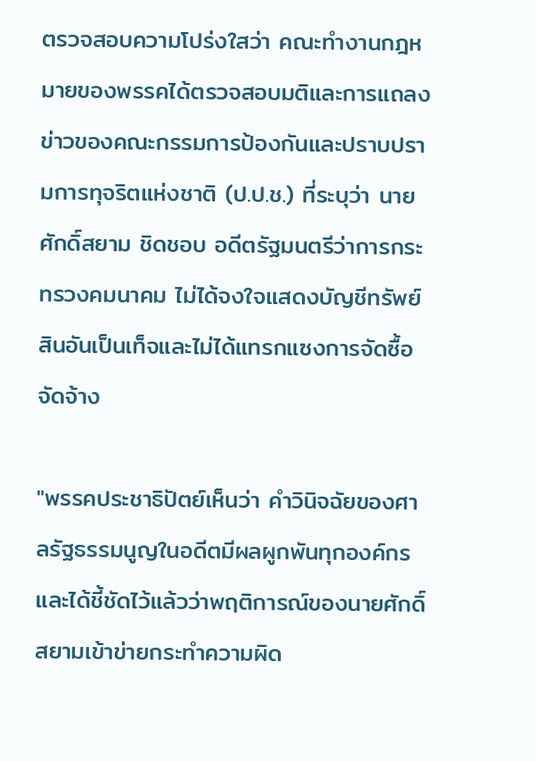ตรวจสอบความโปร่งใสว่า คณะทำงานกฎหมายของพรรคได้ตรวจสอบมติและการแถลงข่าวของคณะกรรมการป้องกันและปราบปรามการทุจริตแห่งชาติ (ป.ป.ช.) ที่ระบุว่า นายศักดิ์สยาม ชิดชอบ อดีตรัฐมนตรีว่าการกระทรวงคมนาคม ไม่ได้จงใจแสดงบัญชีทรัพย์สินอันเป็นเท็จและไม่ได้แทรกแซงการจัดซื้อจัดจ้าง

"พรรคประชาธิปัตย์เห็นว่า คำวินิจฉัยของศาลรัฐธรรมนูญในอดีตมีผลผูกพันทุกองค์กร และได้ชี้ชัดไว้แล้วว่าพฤติการณ์ของนายศักดิ์สยามเข้าข่ายกระทำความผิด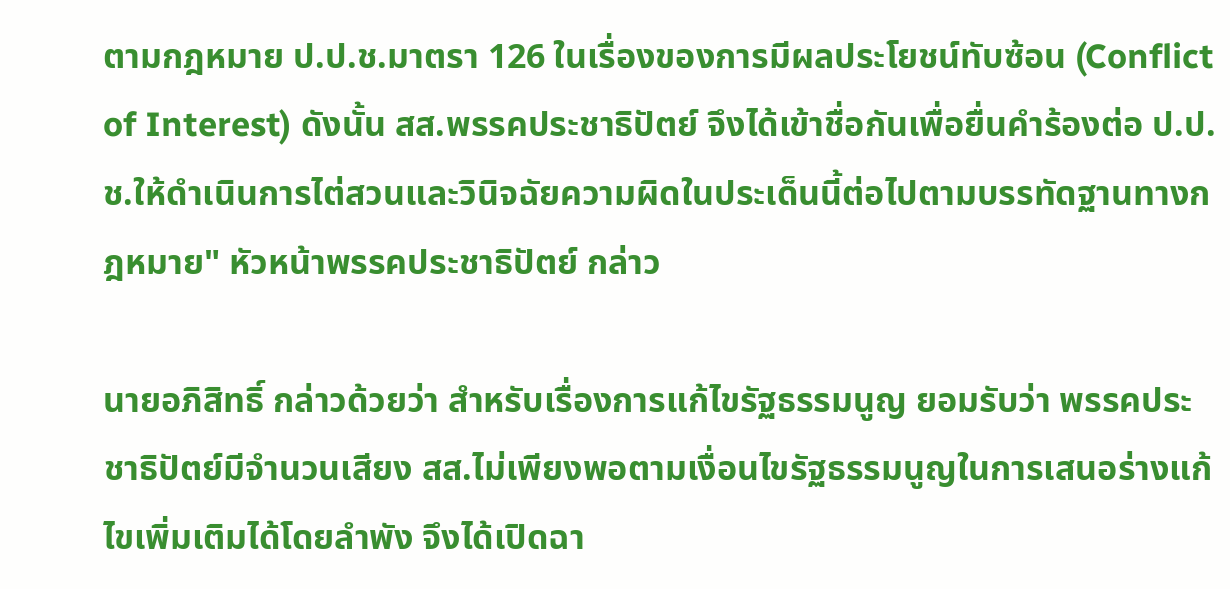ตามกฎหมาย ป.ป.ช.มาตรา 126 ในเรื่องของการมีผลประโยชน์ทับซ้อน (Conflict of Interest) ดังนั้น สส.พรรคประชาธิปัตย์ จึงได้เข้าชื่อกันเพื่อยื่นคำร้องต่อ ป.ป.ช.ให้ดำเนินการไต่สวนและวินิจฉัยความผิดในประเด็นนี้ต่อไปตามบรรทัดฐานทางกฎหมาย" หัวหน้าพรรคประชาธิปัตย์ กล่าว

นายอภิสิทธิ์ กล่าวด้วยว่า สำหรับเรื่องการแก้ไขรัฐธรรมนูญ ยอมรับว่า พรรคประชาธิปัตย์มีจำนวนเสียง สส.ไม่เพียงพอตามเงื่อนไขรัฐธรรมนูญในการเสนอร่างแก้ไขเพิ่มเติมได้โดยลำพัง จึงได้เปิดฉา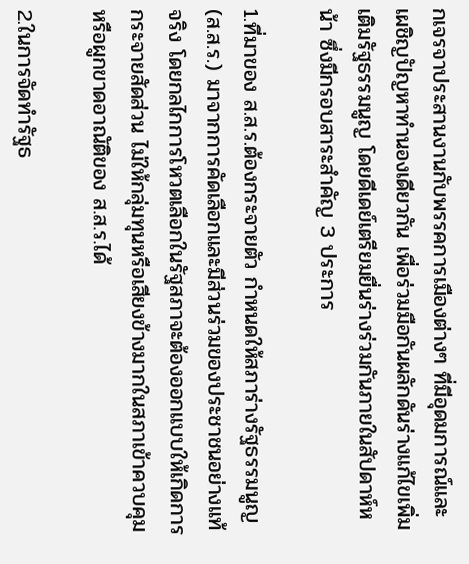กเจรจาประสานงานกับพรรคการเมืองต่างๆ ที่มีอุดมการณ์และเผชิญปัญหาทำนองเดียวกัน เพื่อร่วมมือกันผลักดันร่างแก้ไขเพิ่มเติมรัฐธรรมนูญ โดยดีเดย์เตรียมยื่นร่างร่วมกันภายในสัปดาห์หน้า ซึ่งมีกรอบสาระสำคัญ 3 ประการ

1.ที่มาของ ส.ส.ร.ต้องกระจายตัว กำหนดให้สภาร่างรัฐธรรมนูญ (ส.ส.ร.) มาจากการคัดเลือกและมีส่วนร่วมของประชาชนอย่างแท้จริง โดยกลไกการโหวตเลือกในรัฐสภาจะต้องออกแบบให้เกิดการกระจายสัดส่วน ไม่ให้กลุ่มทุนหรือเสียงข้างมากในสภาเข้าควบคุมหรือผูกขาดอาณัติของ ส.ส.ร.ได้

2.ในการจัดทำรัฐธ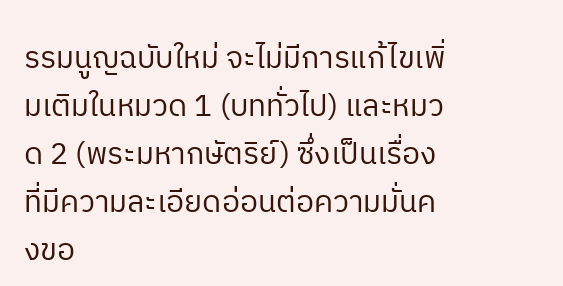รรมนูญฉบับใหม่ จะไม่มีการแก้ไขเพิ่มเติมในหมวด 1 (บททั่วไป) และหมวด 2 (พระมหากษัตริย์) ซึ่งเป็นเรื่องที่มีความละเอียดอ่อนต่อความมั่นคงขอ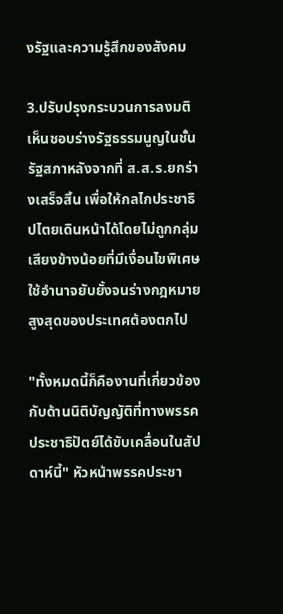งรัฐและความรู้สึกของสังคม

3.ปรับปรุงกระบวนการลงมติเห็นชอบร่างรัฐธรรมนูญในชั้นรัฐสภาหลังจากที่ ส.ส.ร.ยกร่างเสร็จสิ้น เพื่อให้กลไกประชาธิปไตยเดินหน้าได้โดยไม่ถูกกลุ่มเสียงข้างน้อยที่มีเงื่อนไขพิเศษใช้อำนาจยับยั้งจนร่างกฎหมายสูงสุดของประเทศต้องตกไป

"ทั้งหมดนี้ก็คืองานที่เกี่ยวข้องกับด้านนิติบัญญัติที่ทางพรรคประชาธิปัตย์ได้ขับเคลื่อนในสัปดาห์นี้" หัวหน้าพรรคประชา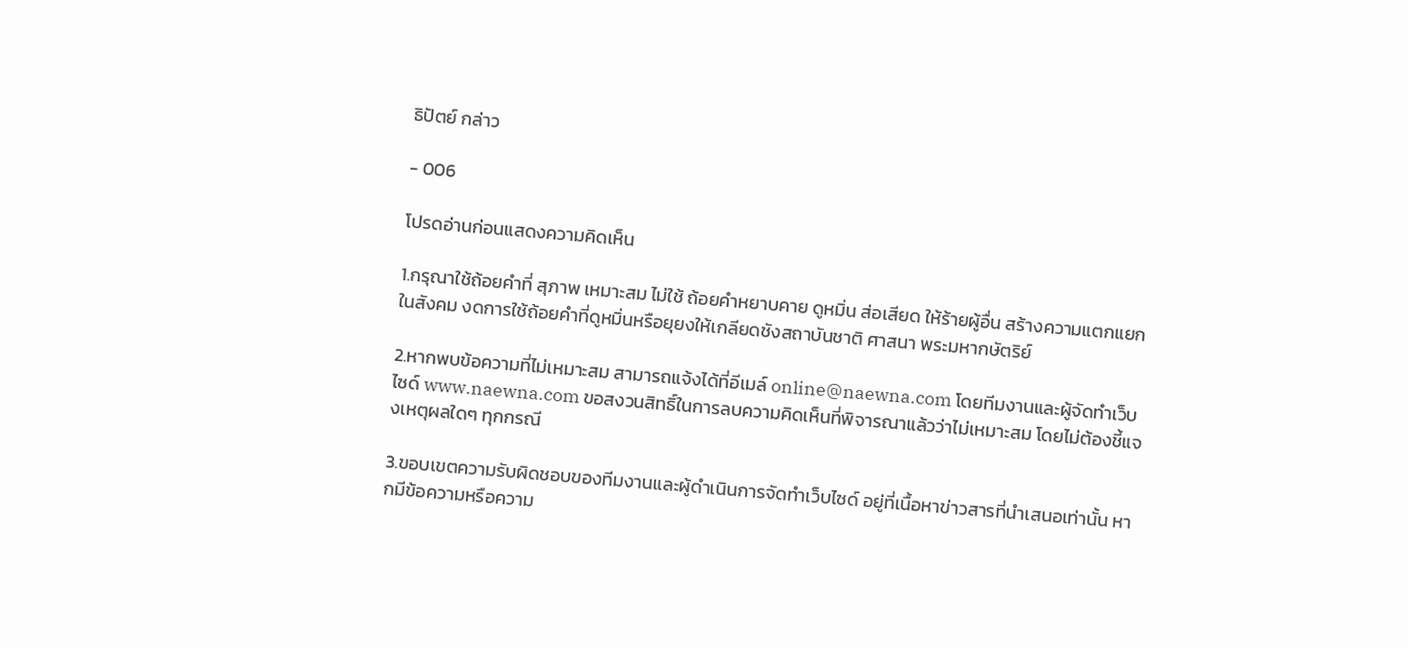ธิปัตย์ กล่าว

- 006

โปรดอ่านก่อนแสดงความคิดเห็น

1.กรุณาใช้ถ้อยคำที่ สุภาพ เหมาะสม ไม่ใช้ ถ้อยคำหยาบคาย ดูหมิ่น ส่อเสียด ให้ร้ายผู้อื่น สร้างความแตกแยกในสังคม งดการใช้ถ้อยคำที่ดูหมิ่นหรือยุยงให้เกลียดชังสถาบันชาติ ศาสนา พระมหากษัตริย์

2.หากพบข้อความที่ไม่เหมาะสม สามารถแจ้งได้ที่อีเมล์ online@naewna.com โดยทีมงานและผู้จัดทำเว็บไซด์ www.naewna.com ขอสงวนสิทธิ์ในการลบความคิดเห็นที่พิจารณาแล้วว่าไม่เหมาะสม โดยไม่ต้องชี้แจงเหตุผลใดๆ ทุกกรณี

3.ขอบเขตความรับผิดชอบของทีมงานและผู้ดำเนินการจัดทำเว็บไซด์ อยู่ที่เนื้อหาข่าวสารที่นำเสนอเท่านั้น หากมีข้อความหรือความ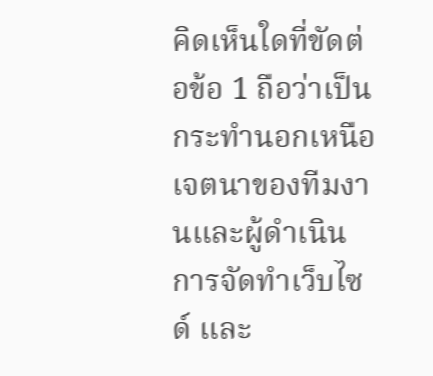คิดเห็นใดที่ขัดต่อข้อ 1 ถือว่าเป็นกระทำนอกเหนือเจตนาของทีมงานและผู้ดำเนินการจัดทำเว็บไซด์ และ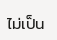ไม่เป็น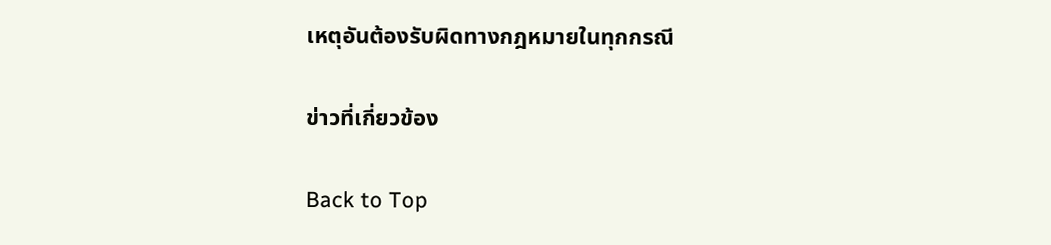เหตุอันต้องรับผิดทางกฎหมายในทุกกรณี

ข่าวที่เกี่ยวข้อง

Back to Top